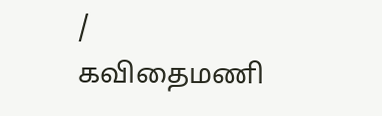/
கவிதைமணி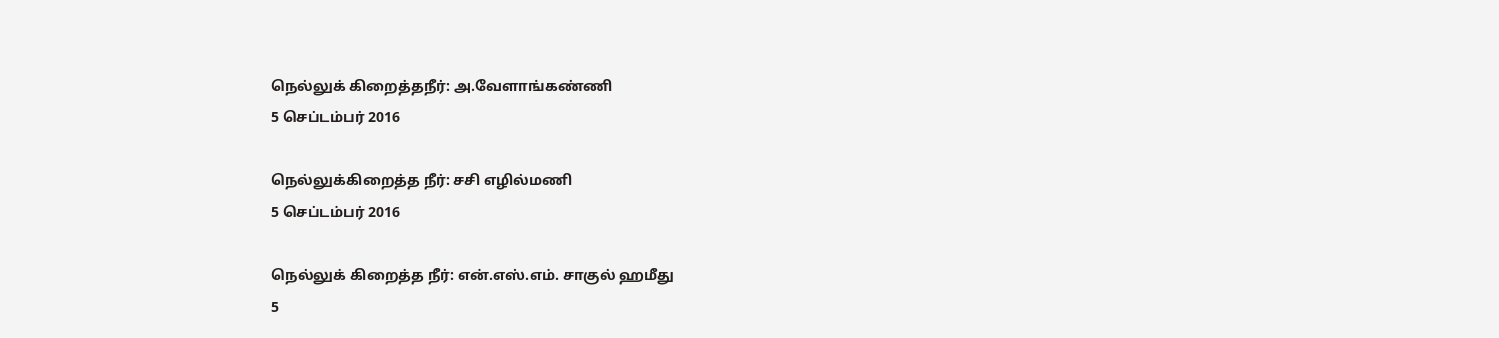நெல்லுக் கிறைத்தநீர்: அ.வேளாங்கண்ணி
5 செப்டம்பர் 2016

நெல்லுக்கிறைத்த நீர்: சசி எழில்மணி
5 செப்டம்பர் 2016

நெல்லுக் கிறைத்த நீர்: என்.எஸ்.எம். சாகுல் ஹமீது
5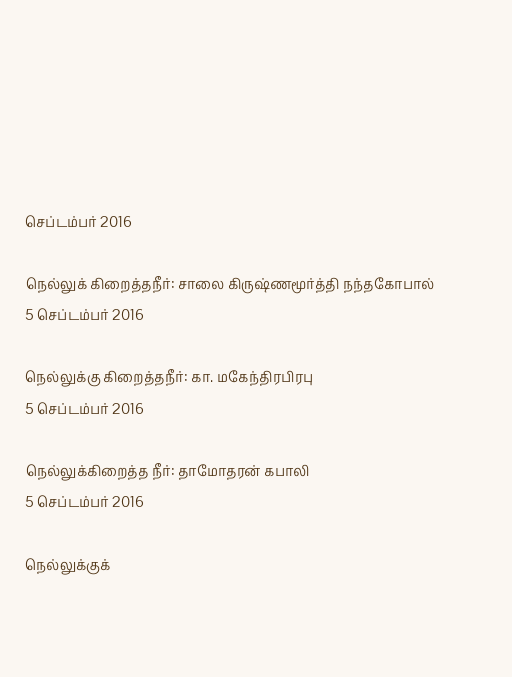செப்டம்பர் 2016

நெல்லுக் கிறைத்தநீர்: சாலை கிருஷ்ணமூர்த்தி நந்தகோபால்
5 செப்டம்பர் 2016

நெல்லுக்கு கிறைத்தநீர்: கா. மகேந்திரபிரபு
5 செப்டம்பர் 2016

நெல்லுக்கிறைத்த நீர்: தாமோதரன் கபாலி
5 செப்டம்பர் 2016

நெல்லுக்குக்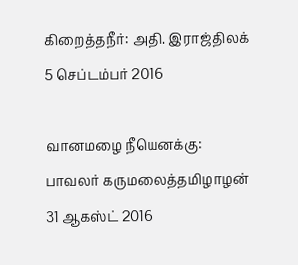கிறைத்தநீர்: அதி. இராஜ்திலக்
5 செப்டம்பர் 2016

வானமழை நீயெனக்கு: பாவலர் கருமலைத்தமிழாழன்
31 ஆகஸ்ட் 2016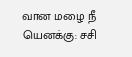வான மழை நீ யெனக்கு: சசி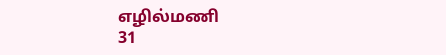எழில்மணி
31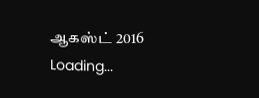ஆகஸ்ட் 2016
Loading...